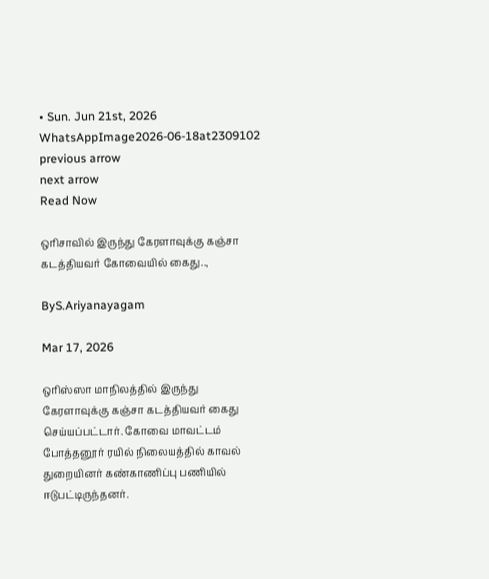• Sun. Jun 21st, 2026
WhatsAppImage2026-06-18at2309102
previous arrow
next arrow
Read Now

ஒரிசாவில் இருந்து கேரளாவுக்கு கஞ்சா கடத்தியவர் கோவையில் கைது..,

ByS.Ariyanayagam

Mar 17, 2026

ஒரிஸ்ஸா மாநிலத்தில் இருந்து கேரளாவுக்கு கஞ்சா கடத்தியவர் கைது செய்யப்பட்டார். கோவை மாவட்டம் போத்தனூர் ரயில் நிலையத்தில் காவல் துறையினர் கண்காணிப்பு பணியில் ஈடுபட்டிருந்தனர்.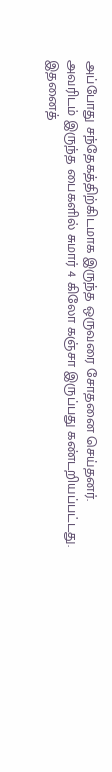அப்போது சந்தேகத்திற்கிடமாக இருந்த ஒருவரை சோதனை செய்தனர்.
அவரிடம் இருந்த பைகளில் சுமார் 4 கிலோ கஞ்சா இருப்பது கண்டறியப்பட்டது.
இதனைத்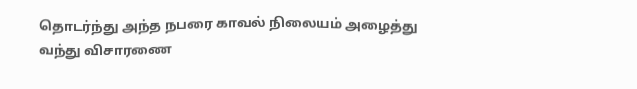தொடர்ந்து அந்த நபரை காவல் நிலையம் அழைத்து வந்து விசாரணை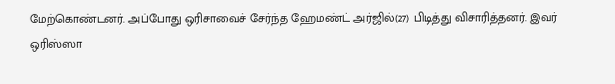மேற்கொண்டனர். அப்போது ஒரிசாவைச் சேர்ந்த ஹேமண்ட் அர்ஜில்(27) பிடித்து விசாரித்தனர். இவர் ஒரிஸ்ஸா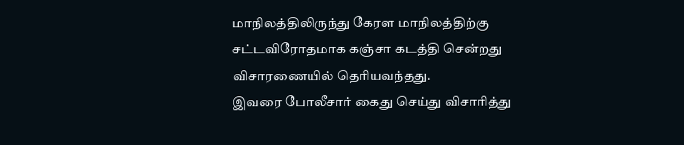மாநிலத்திலிருந்து கேரள மாநிலத்திற்கு சட்டவிரோதமாக கஞ்சா கடத்தி சென்றது விசாரணையில் தெரியவந்தது.
இவரை போலீசார் கைது செய்து விசாரித்து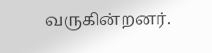வருகின்றனர்.